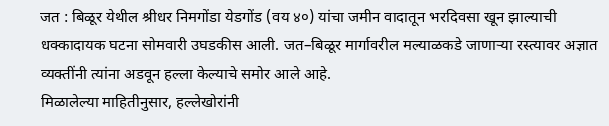जत : बिळूर येथील श्रीधर निमगोंडा येडगोंड (वय ४०) यांचा जमीन वादातून भरदिवसा खून झाल्याची धक्कादायक घटना सोमवारी उघडकीस आली. जत–बिळूर मार्गावरील मल्याळकडे जाणाऱ्या रस्त्यावर अज्ञात व्यक्तींनी त्यांना अडवून हल्ला केल्याचे समोर आले आहे.
मिळालेल्या माहितीनुसार, हल्लेखोरांनी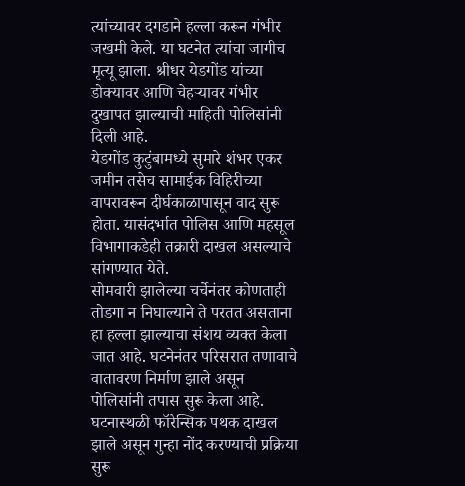त्यांच्यावर दगडाने हल्ला करून गंभीर जखमी केले. या घटनेत त्यांचा जागीच मृत्यू झाला. श्रीधर येडगोंड यांच्या डोक्यावर आणि चेहऱ्यावर गंभीर दुखापत झाल्याची माहिती पोलिसांनी दिली आहे.
येडगोंड कुटुंबामध्ये सुमारे शंभर एकर जमीन तसेच सामाईक विहिरीच्या वापरावरून दीर्घकाळापासून वाद सुरू होता. यासंदर्भात पोलिस आणि महसूल विभागाकडेही तक्रारी दाखल असल्याचे सांगण्यात येते.
सोमवारी झालेल्या चर्चेनंतर कोणताही तोडगा न निघाल्याने ते परतत असताना हा हल्ला झाल्याचा संशय व्यक्त केला जात आहे. घटनेनंतर परिसरात तणावाचे वातावरण निर्माण झाले असून पोलिसांनी तपास सुरू केला आहे.
घटनास्थळी फॉरेन्सिक पथक दाखल झाले असून गुन्हा नोंद करण्याची प्रक्रिया सुरू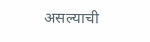असल्याची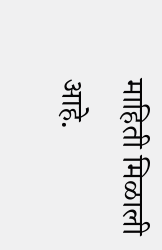माहिती मिळाली आहे.